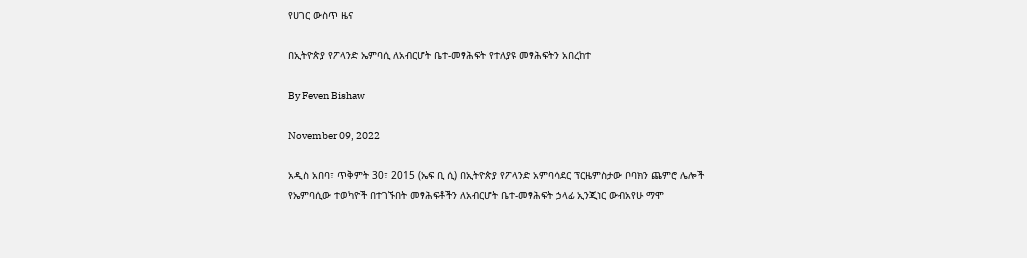የሀገር ውስጥ ዜና

በኢትዮጵያ የፖላንድ ኤምባሲ ለአብርሆት ቤተ-መፃሕፍት የተለያዩ መፃሕፍትን አበረከተ

By Feven Bishaw

November 09, 2022

አዲስ አበባ፣ ጥቅምት 30፣ 2015 (ኤፍ ቢ ሲ) በኢትዮጵያ የፖላንድ አምባሳደር ፕርዜምስታው ቦባክን ጨምሮ ሌሎች የኤምባሲው ተወካዮች በተገኙበት መፃሕፍቶችን ለአብርሆት ቤተ-መፃሕፍት ኃላፊ ኢንጂነር ውብአየሁ ማሞ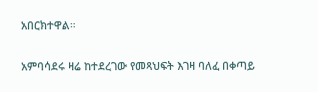አበርክተዋል።

አምባሳደሩ ዛሬ ከተደረገው የመጻህፍት እገዛ ባለፈ በቀጣይ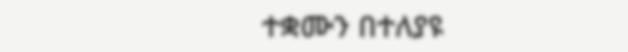ተቋሙን በተለያዩ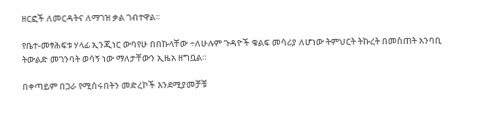ዘርፎች ለመርዳትና ለማገዝ ቃል ገብተዋል፡፡

የቤተ-መፃሕፍቱ ሃላፊ ኢንጂነር ውባየሁ በበኩላቸው ÷ለሁሉም ጉዳዮች ቁልፍ መሳሪያ ለሆነው ትምህርት ትኩረት በመስጠት አንባቢ ትውልድ መገንባት ወሳኝ ነው ማለታቸውን ኢዜአ ዘግቧል።

በቀጣይም በጋራ የሚሰሩበትን መድረኮች እንደሚያመቻቹ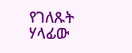የገለጹት ሃላፊው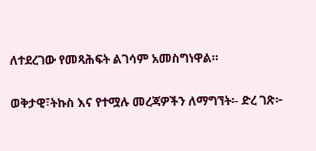ለተደረገው የመጻሕፍት ልገሳም አመስግነዋል።

ወቅታዊ፣ትኩስ እና የተሟሉ መረጃዎችን ለማግኘት፡- ድረ ገጽ፦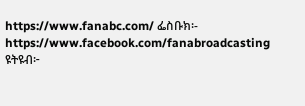https://www.fanabc.com/ ፌስቡክ፡- https://www.facebook.com/fanabroadcasting ዩትዩብ፦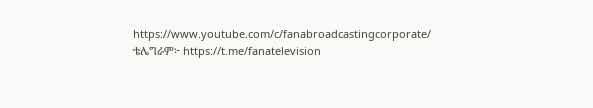https://www.youtube.com/c/fanabroadcastingcorporate/ ቴሌግራም፦ https://t.me/fanatelevision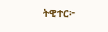ትዊተር፦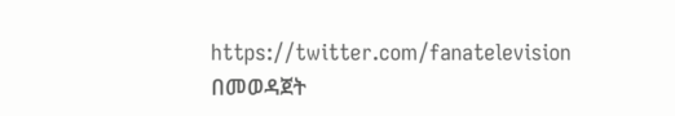https://twitter.com/fanatelevision በመወዳጀት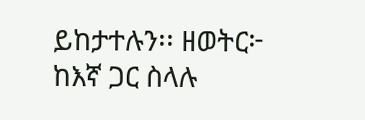ይከታተሉን፡፡ ዘወትር፦ ከእኛ ጋር ስላሉ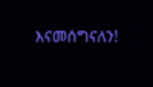እናመሰግናለን!